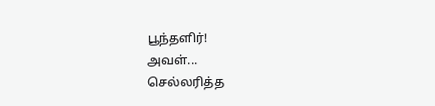பூந்தளிர்!
அவள்...
செல்லரித்த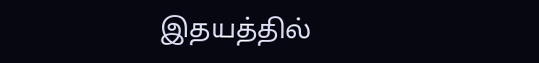இதயத்தில்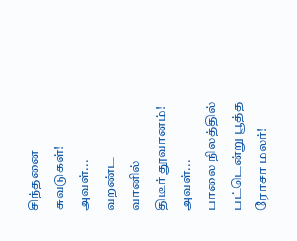சிந்தனை
சுவடுகள்!
அவள்...
வறண்ட
வானில்
திடீர் தூவானம்!
அவள்...
பாலை நிலத்தில்
பட்டென்று பூத்த
ரோசா மலர்!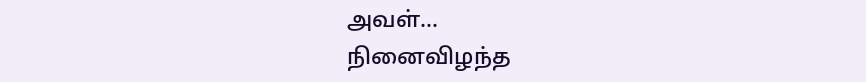அவள்...
நினைவிழந்த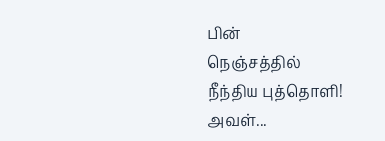பின்
நெஞ்சத்தில்
நீந்திய புத்தொளி!
அவள்...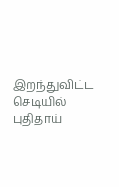இறந்துவிட்ட
செடியில்
புதிதாய்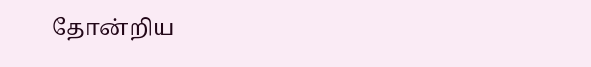தோன்றிய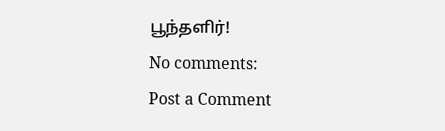பூந்தளிர்!
No comments:
Post a Comment